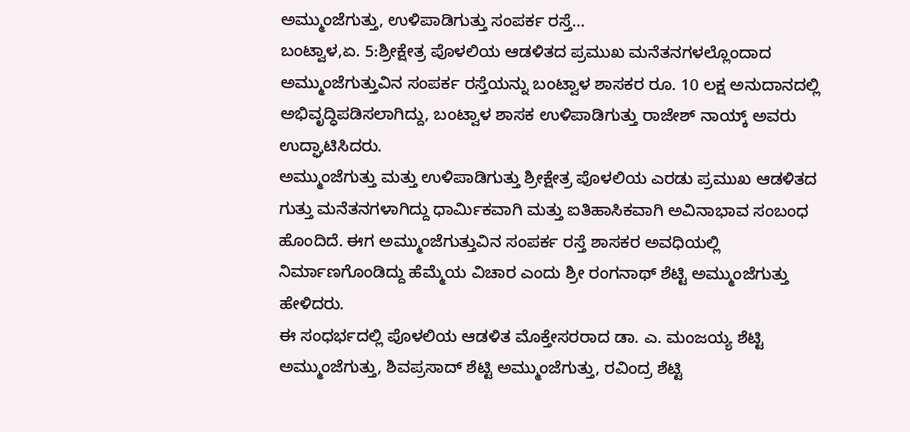ಅಮ್ಮುಂಜೆಗುತ್ತು, ಉಳಿಪಾಡಿಗುತ್ತು ಸಂಪರ್ಕ ರಸ್ತೆ…
ಬಂಟ್ವಾಳ,ಏ. 5:ಶ್ರೀಕ್ಷೇತ್ರ ಪೊಳಲಿಯ ಆಡಳಿತದ ಪ್ರಮುಖ ಮನೆತನಗಳಲ್ಲೊಂದಾದ ಅಮ್ಮುಂಜೆಗುತ್ತುವಿನ ಸಂಪರ್ಕ ರಸ್ತೆಯನ್ನು ಬಂಟ್ವಾಳ ಶಾಸಕರ ರೂ. 10 ಲಕ್ಷ ಅನುದಾನದಲ್ಲಿ ಅಭಿವೃದ್ಧಿಪಡಿಸಲಾಗಿದ್ದು, ಬಂಟ್ವಾಳ ಶಾಸಕ ಉಳಿಪಾಡಿಗುತ್ತು ರಾಜೇಶ್ ನಾಯ್ಕ್ ಅವರು ಉದ್ಘಾಟಿಸಿದರು.
ಅಮ್ಮುಂಜೆಗುತ್ತು ಮತ್ತು ಉಳಿಪಾಡಿಗುತ್ತು ಶ್ರೀಕ್ಷೇತ್ರ ಪೊಳಲಿಯ ಎರಡು ಪ್ರಮುಖ ಆಡಳಿತದ ಗುತ್ತು ಮನೆತನಗಳಾಗಿದ್ದು ಧಾರ್ಮಿಕವಾಗಿ ಮತ್ತು ಐತಿಹಾಸಿಕವಾಗಿ ಅವಿನಾಭಾವ ಸಂಬಂಧ ಹೊಂದಿದೆ. ಈಗ ಅಮ್ಮುಂಜೆಗುತ್ತುವಿನ ಸಂಪರ್ಕ ರಸ್ತೆ ಶಾಸಕರ ಅವಧಿಯಲ್ಲಿ ನಿರ್ಮಾಣಗೊಂಡಿದ್ದು ಹೆಮ್ಮೆಯ ವಿಚಾರ ಎಂದು ಶ್ರೀ ರಂಗನಾಥ್ ಶೆಟ್ಟಿ ಅಮ್ಮುಂಜೆಗುತ್ತು ಹೇಳಿದರು.
ಈ ಸಂಧರ್ಭದಲ್ಲಿ ಪೊಳಲಿಯ ಆಡಳಿತ ಮೊಕ್ತೇಸರರಾದ ಡಾ. ಎ. ಮಂಜಯ್ಯ ಶೆಟ್ಟಿ ಅಮ್ಮುಂಜೆಗುತ್ತು, ಶಿವಪ್ರಸಾದ್ ಶೆಟ್ಟಿ ಅಮ್ಮುಂಜೆಗುತ್ತು, ರವಿಂದ್ರ ಶೆಟ್ಟಿ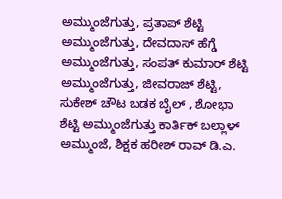ಅಮ್ಮುಂಜೆಗುತ್ತು, ಪ್ರತಾಪ್ ಶೆಟ್ಟಿ ಅಮ್ಮುಂಜೆಗುತ್ತು, ದೇವದಾಸ್ ಹೆಗ್ಡೆ ಅಮ್ಮುಂಜೆಗುತ್ತು, ಸಂಪತ್ ಕುಮಾರ್ ಶೆಟ್ಟಿ ಅಮ್ಮುಂಜೆಗುತ್ತು, ಜೀವರಾಜ್ ಶೆಟ್ಟಿ, ಸುಕೇಶ್ ಚೌಟ ಬಡಕ ಬೈಲ್ , ಶೋಭಾ ಶೆಟ್ಟಿ ಅಮ್ಮುಂಜೆಗುತ್ತು ಕಾರ್ತಿಕ್ ಬಲ್ಲಾಳ್ ಅಮ್ಮುಂಜೆ, ಶಿಕ್ಷಕ ಹರೀಶ್ ರಾವ್ ಡಿ.ಎ.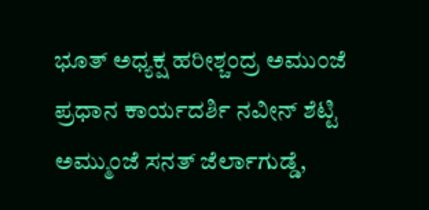ಭೂತ್ ಅಧ್ಯಕ್ಷ ಹರೀಶ್ಚಂದ್ರ ಅಮುಂಜೆ ಪ್ರಧಾನ ಕಾರ್ಯದರ್ಶಿ ನವೀನ್ ಶೆಟ್ಟಿ ಅಮ್ಮುಂಜೆ ಸನತ್ ಜೆರ್ಲಾಗುಡ್ಡೆ,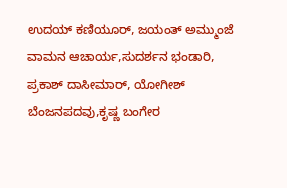ಉದಯ್ ಕಣಿಯೂರ್, ಜಯಂತ್ ಅಮ್ಮುಂಜೆ ವಾಮನ ಆಚಾರ್ಯ,ಸುದರ್ಶನ ಭಂಡಾರಿ, ಪ್ರಕಾಶ್ ದಾಸೀಮಾರ್, ಯೋಗೀಶ್ ಬೆಂಜನಪದವು,ಕೃಷ್ಣ ಬಂಗೇರ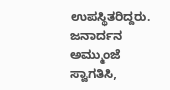ಉಪಸ್ಥಿತರಿದ್ದರು. ಜನಾರ್ದನ ಅಮ್ಮುಂಜೆ ಸ್ವಾಗತಿಸಿ,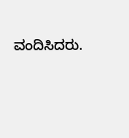ವಂದಿಸಿದರು.